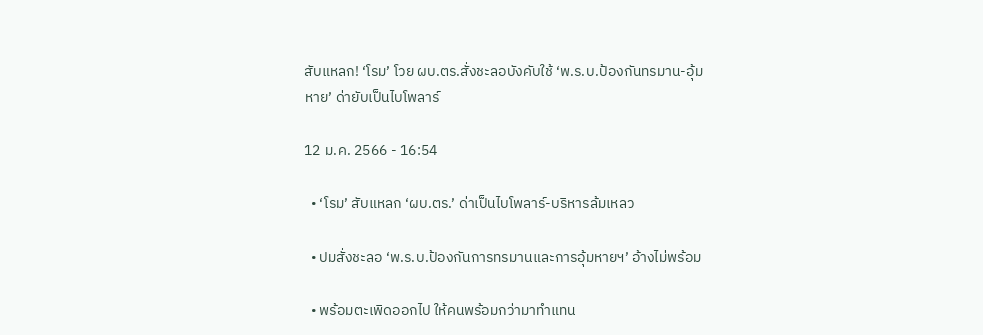สับแหลก! ‘โรม’ โวย ผบ.ตร.สั่งชะลอบังคับใช้ ‘พ.ร.บ.ป้องกันทรมาน-อุ้มหาย’ ด่ายับเป็นไบโพลาร์

12 ม.ค. 2566 - 16:54

  • ‘โรม’ สับแหลก ‘ผบ.ตร.’ ด่าเป็นไบโพลาร์-บริหารล้มเหลว

  • ปมสั่งชะลอ ‘พ.ร.บ.ป้องกันการทรมานและการอุ้มหายฯ’ อ้างไม่พร้อม

  • พร้อมตะเพิดออกไป ให้คนพร้อมกว่ามาทำแทน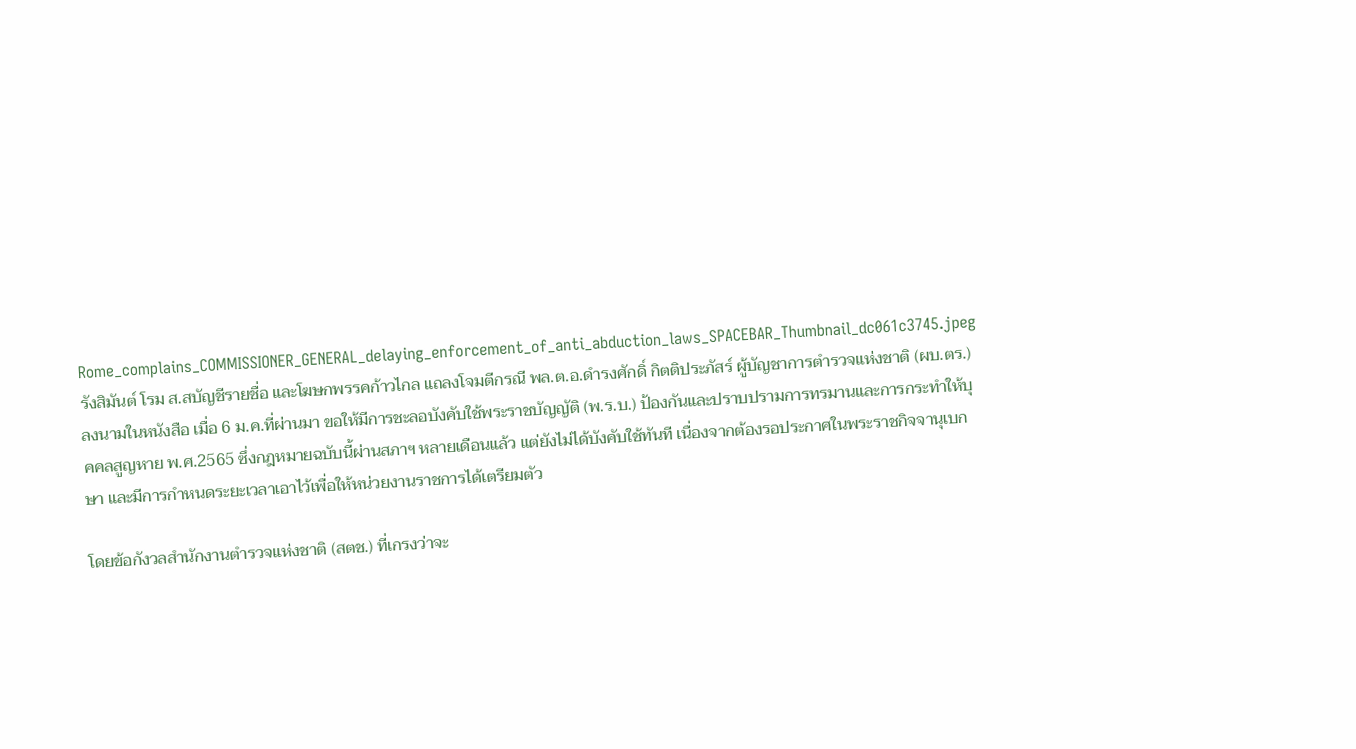Rome_complains_COMMISSIONER_GENERAL_delaying_enforcement_of_anti_abduction_laws_SPACEBAR_Thumbnail_dc061c3745.jpeg
รังสิมันต์ โรม ส.สบัญชีรายชื่อ และโฆษกพรรคก้าวไกล แถลงโจมตีกรณี พล.ต.อ.ดำรงศักดิ์ กิตติประภัสร์ ผู้บัญชาการตำรวจแห่งชาติ (ผบ.ตร.) ลงนามในหนังสือ เมื่อ 6 ม.ค.ที่ผ่านมา ขอให้มีการชะลอบังคับใช้พระราชบัญญัติ (พ.ร.บ.) ป้องกันและปราบปรามการทรมานและการกระทำให้บุคคลสูญหาย พ.ศ.2565 ซึ่งกฎหมายฉบับนี้ผ่านสภาฯ หลายเดือนแล้ว แต่ยังไม่ได้บังคับใช้ทันที เนื่องจากต้องรอประกาศในพระราชกิจจานุเบกษา และมีการกำหนดระยะเวลาเอาไว้เพื่อให้หน่วยงานราชการได้เตรียมตัว

โดยข้อกังวลสำนักงานตำรวจแห่งชาติ (สตช.) ที่เกรงว่าจะ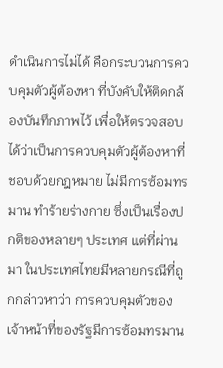ดำเนินการไม่ได้ คือกระบวนการควบคุมตัวผู้ต้องหา ที่บังคับให้ติดกล้องบันทึกภาพไว้ เพื่อให้ตรวจสอบได้ว่าเป็นการควบคุมตัวผู้ต้องหาที่ชอบด้วยกฎหมาย ไม่มีการซ้อมทรมาน ทำร้ายร่างกาย ซึ่งเป็นเรื่องปกติของหลายๆ ประเทศ แต่ที่ผ่านมา ในประเทศไทยมีหลายกรณีที่ถูกกล่าวหาว่า การควบคุมตัวของเจ้าหน้าที่ของรัฐมีการซ้อมทรมาน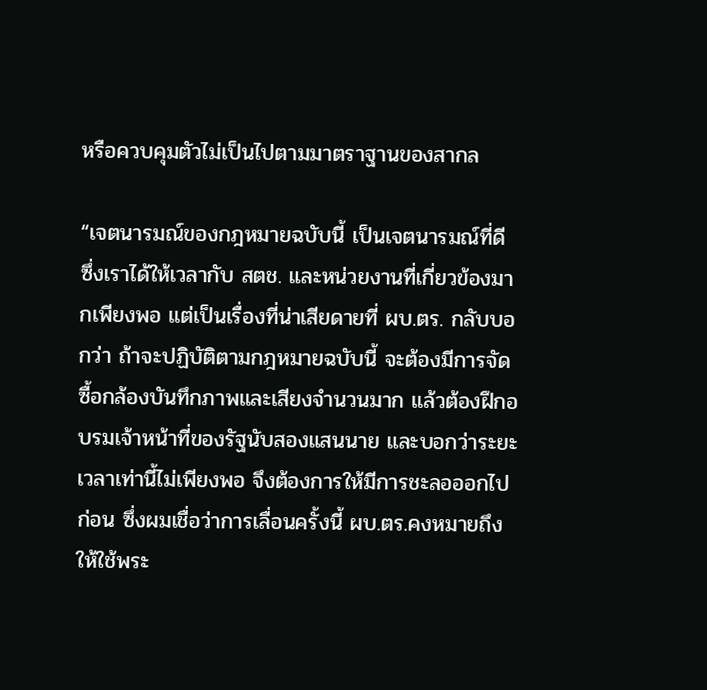หรือควบคุมตัวไม่เป็นไปตามมาตราฐานของสากล

“เจตนารมณ์ของกฎหมายฉบับนี้ เป็นเจตนารมณ์ที่ดี ซึ่งเราได้ให้เวลากับ สตช. และหน่วยงานที่เกี่ยวข้องมากเพียงพอ แต่เป็นเรื่องที่น่าเสียดายที่ ผบ.ตร. กลับบอกว่า ถ้าจะปฏิบัติตามกฎหมายฉบับนี้ จะต้องมีการจัดซื้อกล้องบันทึกภาพและเสียงจำนวนมาก แล้วต้องฝึกอบรมเจ้าหน้าที่ของรัฐนับสองแสนนาย และบอกว่าระยะเวลาเท่านี้ไม่เพียงพอ จึงต้องการให้มีการชะลอออกไปก่อน ซึ่งผมเชื่อว่าการเลื่อนครั้งนี้ ผบ.ตร.คงหมายถึงให้ใช้พระ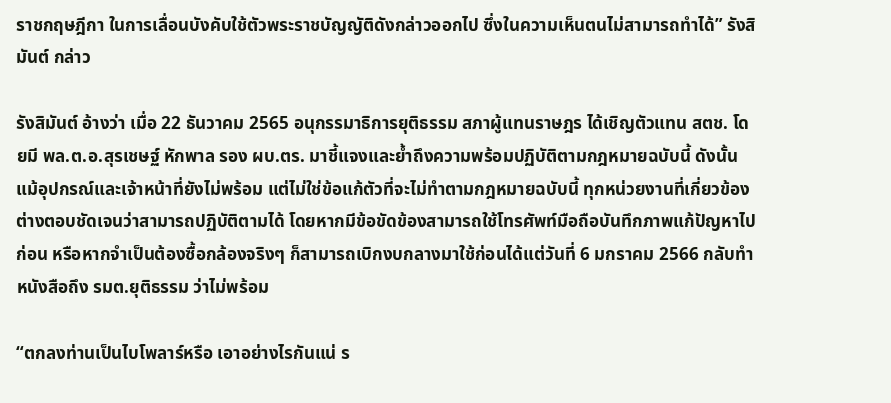ราชกฤษฎีกา ในการเลื่อนบังคับใช้ตัวพระราชบัญญัติดังกล่าวออกไป ซึ่งในความเห็นตนไม่สามารถทำได้” รังสิมันต์ กล่าว

รังสิมันต์ อ้างว่า เมื่อ 22 ธันวาคม 2565 อนุกรรมาธิการยุติธรรม สภาผู้แทนราษฎร ได้เชิญตัวแทน สตช. โดยมี พล.ต.อ.สุรเชษฐ์ หักพาล รอง ผบ.ตร. มาชี้แจงและย้ำถึงความพร้อมปฏิบัติตามกฎหมายฉบับนี้ ดังนั้น แม้อุปกรณ์และเจ้าหน้าที่ยังไม่พร้อม แต่ไม่ใช่ข้อแก้ตัวที่จะไม่ทำตามกฎหมายฉบับนี้ ทุกหน่วยงานที่เกี่ยวข้องต่างตอบชัดเจนว่าสามารถปฏิบัติตามได้ โดยหากมีข้อขัดข้องสามารถใช้โทรศัพท์มือถือบันทึกภาพแก้ปัญหาไปก่อน หรือหากจำเป็นต้องซื้อกล้องจริงๆ ก็สามารถเบิกงบกลางมาใช้ก่อนได้แต่วันที่ 6 มกราคม 2566 กลับทำหนังสือถึง รมต.ยุติธรรม ว่าไม่พร้อม

“ตกลงท่านเป็นไบโพลาร์หรือ เอาอย่างไรกันแน่ ร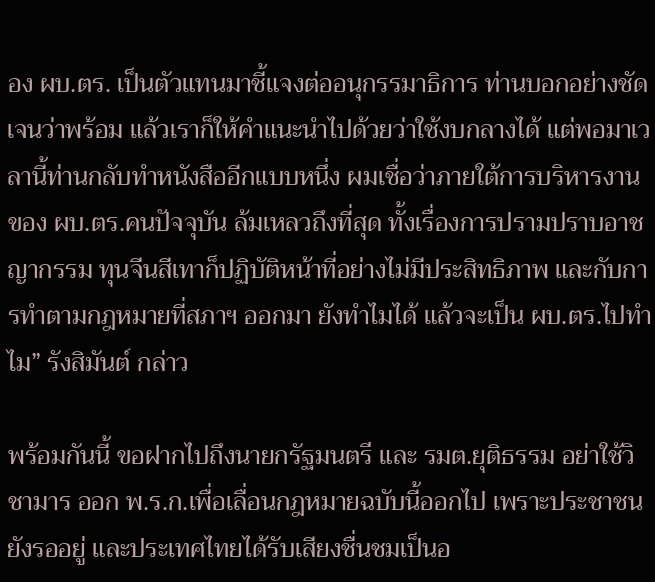อง ผบ.ตร. เป็นตัวแทนมาชี้แจงต่ออนุกรรมาธิการ ท่านบอกอย่างชัดเจนว่าพร้อม แล้วเราก็ให้คำแนะนำไปด้วยว่าใช้งบกลางได้ แต่พอมาเวลานี้ท่านกลับทำหนังสืออีกแบบหนึ่ง ผมเชื่อว่าภายใต้การบริหารงานของ ผบ.ตร.คนปัจจุบัน ล้มเหลวถึงที่สุด ทั้งเรื่องการปรามปราบอาชญากรรม ทุนจีนสีเทาก็ปฏิบัติหน้าที่อย่างไม่มีประสิทธิภาพ และกับการทำตามกฎหมายที่สภาฯ ออกมา ยังทำไมได้ แล้วจะเป็น ผบ.ตร.ไปทำไม” รังสิมันต์ กล่าว

พร้อมกันนี้ ขอฝากไปถึงนายกรัฐมนตรี และ รมต.ยุติธรรม อย่าใช้วิชามาร ออก พ.ร.ก.เพื่อเลื่อนกฎหมายฉบับนี้ออกไป เพราะประชาชนยังรออยู่ และประเทศไทยได้รับเสียงชื่นชมเป็นอ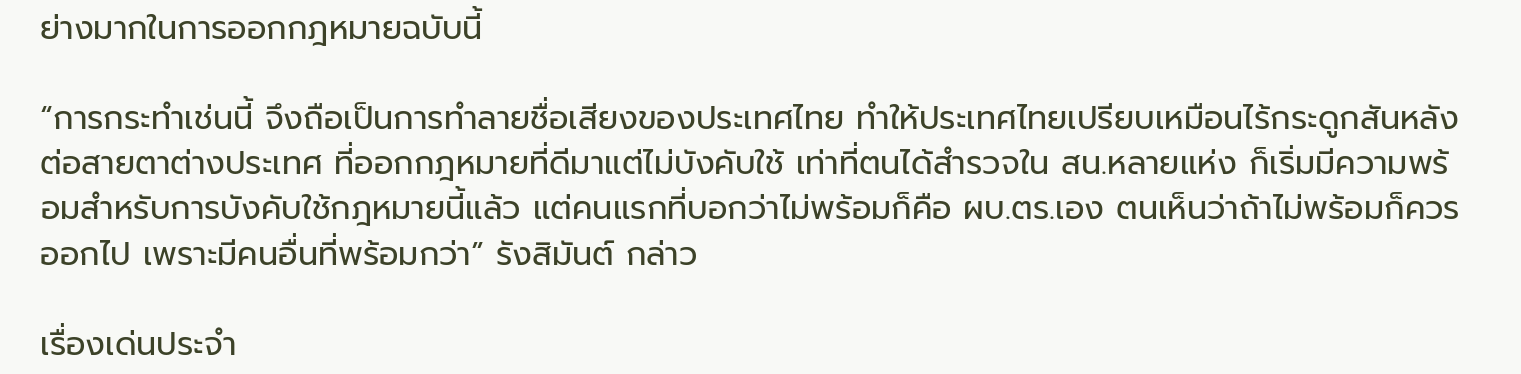ย่างมากในการออกกฎหมายฉบับนี้

“การกระทำเช่นนี้ จึงถือเป็นการทำลายชื่อเสียงของประเทศไทย ทำให้ประเทศไทยเปรียบเหมือนไร้กระดูกสันหลังต่อสายตาต่างประเทศ ที่ออกกฎหมายที่ดีมาแต่ไม่บังคับใช้ เท่าที่ตนได้สำรวจใน สน.หลายแห่ง ก็เริ่มมีความพร้อมสำหรับการบังคับใช้กฎหมายนี้แล้ว แต่คนแรกที่บอกว่าไม่พร้อมก็คือ ผบ.ตร.เอง ตนเห็นว่าถ้าไม่พร้อมก็ควรออกไป เพราะมีคนอื่นที่พร้อมกว่า” รังสิมันต์ กล่าว

เรื่องเด่นประจำ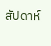สัปดาห์